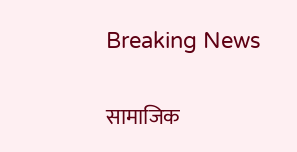Breaking News

सामाजिक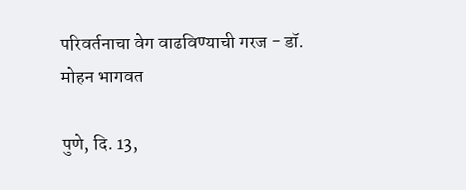परिवर्तनाचा वेग वाढविण्याची गरज - डॉ. मोहन भागवत

पुणे, दि. 13,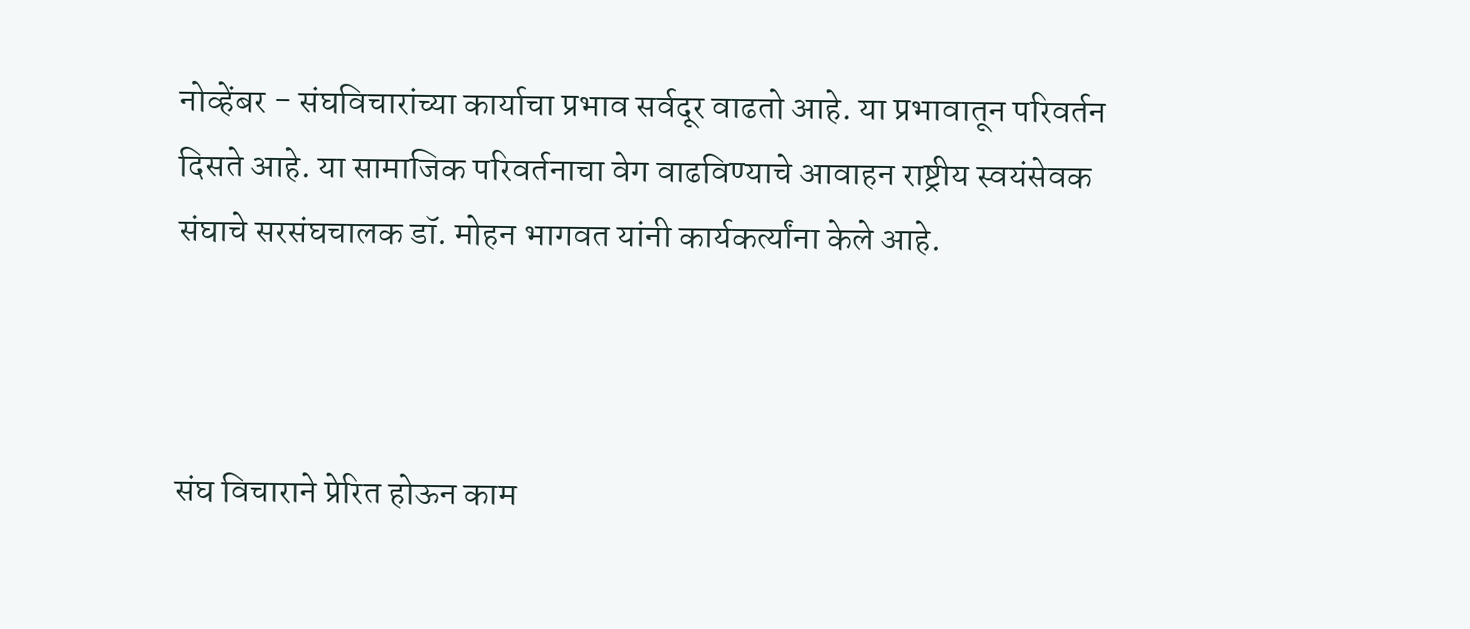नोव्हेंबर - संघविचारांच्या कार्याचा प्रभाव सर्वदूर वाढतो आहे. या प्रभावातून परिवर्तन दिसते आहे. या सामाजिक परिवर्तनाचा वेग वाढविण्याचे आवाहन राष्ट्रीय स्वयंसेवक संघाचे सरसंघचालक डॉ. मोहन भागवत यांनी कार्यकर्त्यांना केले आहे.



संघ विचाराने प्रेरित होऊन काम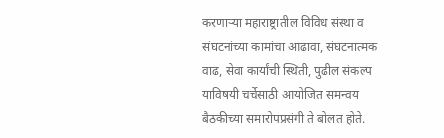करणार्‍या महाराष्ट्रातील विविध संस्था व संघटनांच्या कामांचा आढावा, संघटनात्मक वाढ, सेवा कार्यांची स्थिती, पुढील संकल्प याविषयी चर्चेसाठी आयोजित समन्वय बैठकीच्या समारोपप्रसंगी ते बोलत होते.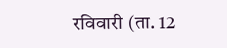रविवारी (ता. 12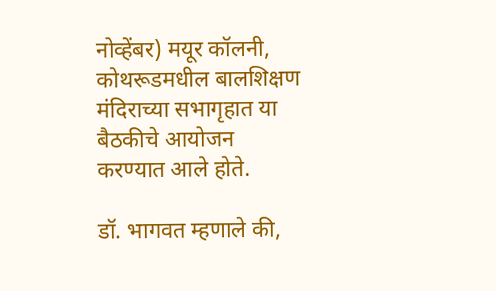नोव्हेंबर) मयूर कॉलनी, कोथरूडमधील बालशिक्षण मंदिराच्या सभागृहात या बैठकीचे आयोजन करण्यात आले होते.

डॉ. भागवत म्हणाले की,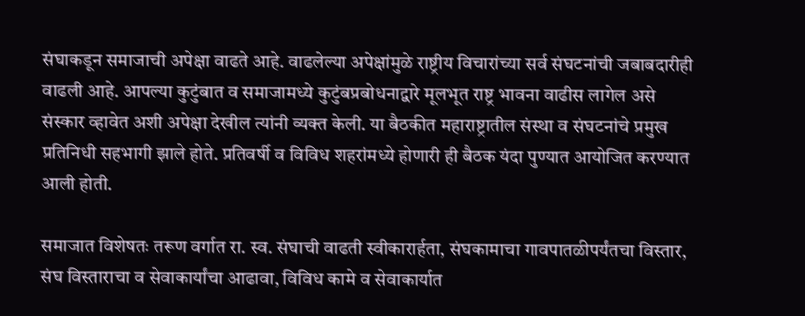संघाकडून समाजाची अपेक्षा वाढते आहे. वाढलेल्या अपेक्षांमुळे राष्ट्रीय विचारांच्या सर्व संघटनांची जबाबदारीही वाढली आहे. आपल्या कुटुंबात व समाजामध्ये कुटुंबप्रबोधनाद्वारे मूलभूत राष्ट्र भावना वाढीस लागेल असे संस्कार व्हावेत अशी अपेक्षा देखील त्यांनी व्यक्त केली. या बैठकीत महाराष्ट्रातील संस्था व संघटनांचे प्रमुख प्रतिनिधी सहभागी झाले होते. प्रतिवर्षी व विविध शहरांमध्ये होणारी ही बैठक यंदा पुण्यात आयोजित करण्यात आली होती.

समाजात विशेषतः तरूण वर्गात रा. स्व. संघाची वाढती स्वीकारार्हता, संघकामाचा गावपातळीपर्यंतचा विस्तार, संघ विस्ताराचा व सेवाकार्यांचा आढावा, विविध कामे व सेवाकार्यात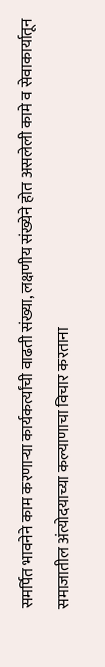समर्पित भावनेने काम करणार्‍या कार्यकर्त्यांची वाढती संख्या, लक्षणीय संख्येने होत असलेली कामे व सेवाकार्यातून समाजातील अंत्योदयाच्या कल्याणाचा विचार करताना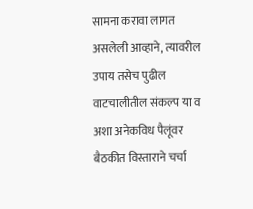सामना करावा लागत असलेली आव्हाने, त्यावरील उपाय तसेच पुढील वाटचालीतील संकल्प या व अशा अनेकविध पैलूंवर बैठकीत विस्ताराने चर्चा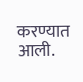करण्यात आली.